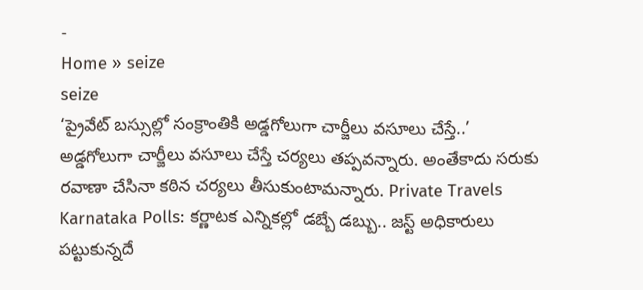-
Home » seize
seize
‘ప్రైవేట్ బస్సుల్లో సంక్రాంతికి అడ్డగోలుగా చార్జీలు వసూలు చేస్తే..’
అడ్డగోలుగా చార్జీలు వసూలు చేస్తే చర్యలు తప్పవన్నారు. అంతేకాదు సరుకు రవాణా చేసినా కఠిన చర్యలు తీసుకుంటామన్నారు. Private Travels
Karnataka Polls: కర్ణాటక ఎన్నికల్లో డబ్బే డబ్బు.. జస్ట్ అధికారులు పట్టుకున్నదే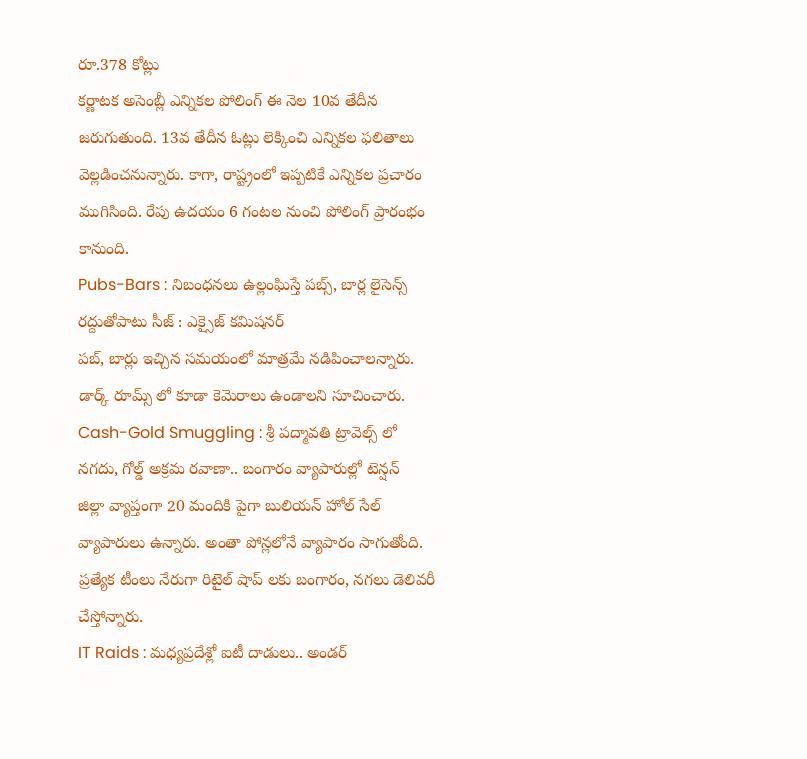రూ.378 కోట్లు
కర్ణాటక అసెంబ్లీ ఎన్నికల పోలింగ్ ఈ నెల 10వ తేదీన జరుగుతుంది. 13వ తేదీన ఓట్లు లెక్కించి ఎన్నికల ఫలితాలు వెల్లడించనున్నారు. కాగా, రాష్ట్రంలో ఇప్పటికే ఎన్నికల ప్రచారం ముగిసింది. రేపు ఉదయం 6 గంటల నుంచి పోలింగ్ ప్రారంభం కానుంది.
Pubs-Bars : నిబంధనలు ఉల్లంఘిస్తే పబ్స్, బార్ల లైసెన్స్ రద్దుతోపాటు సీజ్ : ఎక్సైజ్ కమిషనర్
పబ్, బార్లు ఇచ్చిన సమయంలో మాత్రమే నడిపించాలన్నారు. డార్క్ రూమ్స్ లో కూడా కెమెరాలు ఉండాలని సూచించారు.
Cash-Gold Smuggling : శ్రీ పద్మావతి ట్రావెల్స్ లో నగదు, గోల్డ్ అక్రమ రవాణా.. బంగారం వ్యాపారుల్లో టెన్షన్
జిల్లా వ్యాప్తంగా 20 మందికి పైగా బులియన్ హోల్ సేల్ వ్యాపారులు ఉన్నారు. అంతా పోన్లలోనే వ్యాపారం సాగుతోంది. ప్రత్యేక టీంలు నేరుగా రిటైల్ షాప్ లకు బంగారం, నగలు డెలివరీ చేస్తోన్నారు.
IT Raids : మధ్యప్రదేశ్లో ఐటీ దాడులు.. అండర్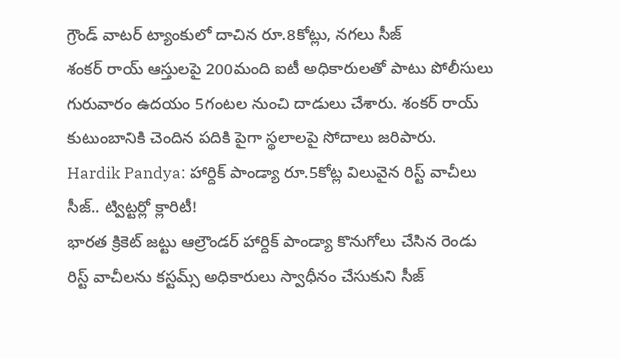గ్రౌండ్ వాటర్ ట్యాంకులో దాచిన రూ.8కోట్లు, నగలు సీజ్
శంకర్ రాయ్ ఆస్తులపై 200మంది ఐటీ అధికారులతో పాటు పోలీసులు గురువారం ఉదయం 5గంటల నుంచి దాడులు చేశారు. శంకర్ రాయ్ కుటుంబానికి చెందిన పదికి పైగా స్థలాలపై సోదాలు జరిపారు.
Hardik Pandya: హార్దిక్ పాండ్యా రూ.5కోట్ల విలువైన రిస్ట్ వాచీలు సీజ్.. ట్విట్టర్లో క్లారిటీ!
భారత క్రికెట్ జట్టు ఆల్రౌండర్ హార్దిక్ పాండ్యా కొనుగోలు చేసిన రెండు రిస్ట్ వాచీలను కస్టమ్స్ అధికారులు స్వాధీనం చేసుకుని సీజ్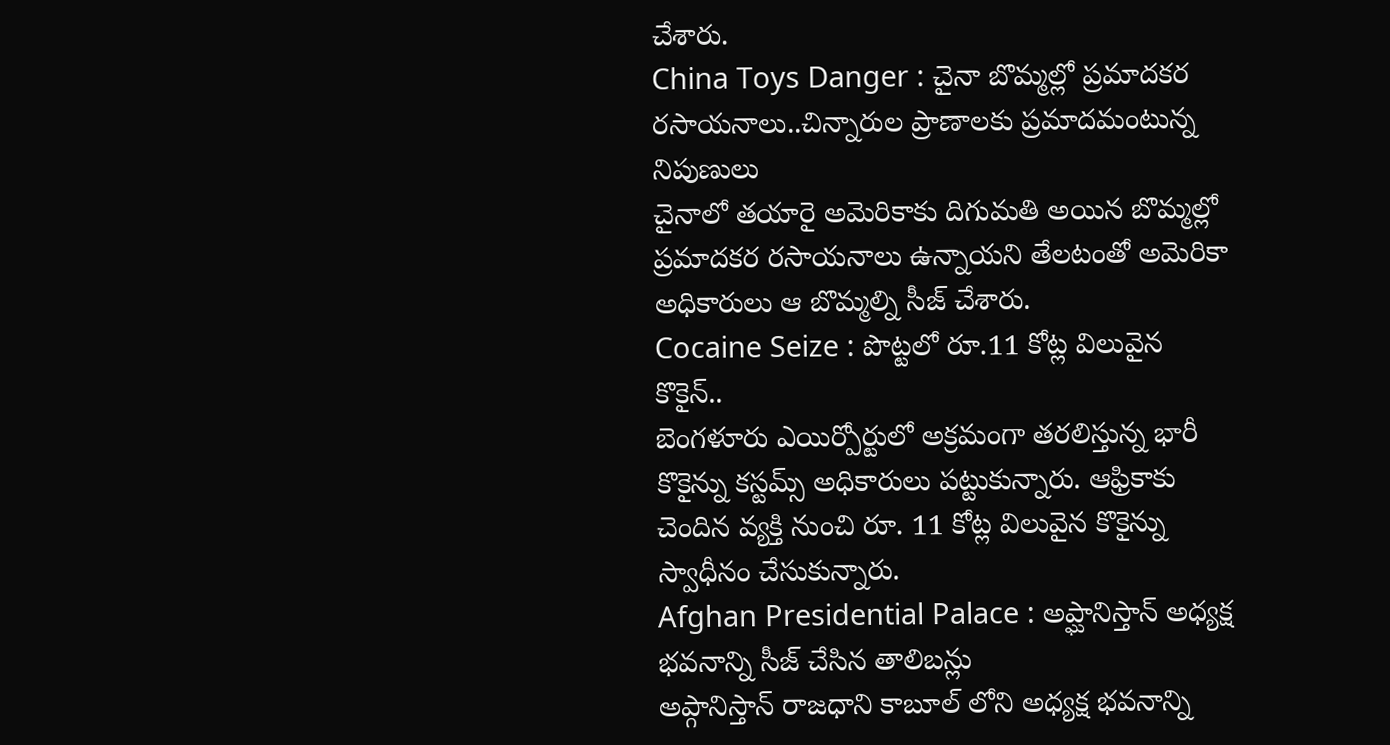చేశారు.
China Toys Danger : చైనా బొమ్మల్లో ప్రమాదకర రసాయనాలు..చిన్నారుల ప్రాణాలకు ప్రమాదమంటున్న నిపుణులు
చైనాలో తయారై అమెరికాకు దిగుమతి అయిన బొమ్మల్లో ప్రమాదకర రసాయనాలు ఉన్నాయని తేలటంతో అమెరికా అధికారులు ఆ బొమ్మల్ని సీజ్ చేశారు.
Cocaine Seize : పొట్టలో రూ.11 కోట్ల విలువైన కొకైన్..
బెంగళూరు ఎయిర్పోర్టులో అక్రమంగా తరలిస్తున్న భారీ కొకైన్ను కస్టమ్స్ అధికారులు పట్టుకున్నారు. ఆఫ్రికాకు చెందిన వ్యక్తి నుంచి రూ. 11 కోట్ల విలువైన కొకైన్ను స్వాధీనం చేసుకున్నారు.
Afghan Presidential Palace : అప్ఘానిస్తాన్ అధ్యక్ష భవనాన్ని సీజ్ చేసిన తాలిబన్లు
అప్గానిస్తాన్ రాజధాని కాబూల్ లోని అధ్యక్ష భవనాన్ని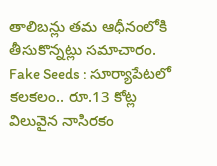తాలిబన్లు తమ ఆధీనంలోకి తీసుకొన్నట్లు సమాచారం.
Fake Seeds : సూర్యాపేటలో కలకలం.. రూ.13 కోట్ల విలువైన నాసిరకం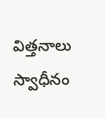విత్తనాలు స్వాధీనం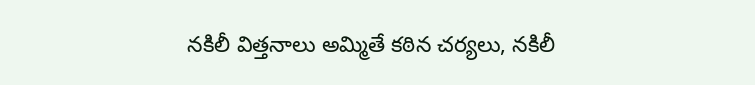నకిలీ విత్తనాలు అమ్మితే కఠిన చర్యలు, నకిలీ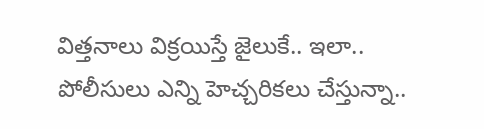విత్తనాలు విక్రయిస్తే జైలుకే.. ఇలా.. పోలీసులు ఎన్ని హెచ్చరికలు చేస్తున్నా..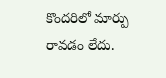కొందరిలో మార్పు రావడం లేదు.